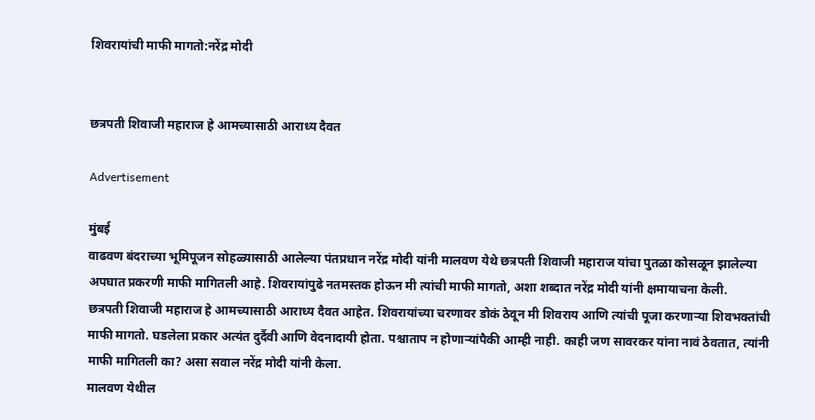शिवरायांची माफी मागतो:नरेंद्र मोदी


छत्रपती शिवाजी महाराज हे आमच्यासाठी आराध्य दैवत

Advertisement

मुंबई
वाढवण बंदराच्या भूमिपूजन सोहळ्यासाठी आलेल्या पंतप्रधान नरेंद्र मोदी यांनी मालवण येथे छत्रपती शिवाजी महाराज यांचा पुतळा कोसळून झालेल्या अपघात प्रकरणी माफी मागितली आहे. शिवरायांपुढे नतमस्तक होऊन मी त्यांची माफी मागतो, अशा शब्दात नरेंद्र मोदी यांनी क्षमायाचना केली.
छत्रपती शिवाजी महाराज हे आमच्यासाठी आराध्य दैवत आहेत. शिवरायांच्या चरणावर डोकं ठेवून मी शिवराय आणि त्यांची पूजा करणाऱ्या शिवभक्तांची माफी मागतो. घडलेला प्रकार अत्यंत दुर्दैवी आणि वेदनादायी होता. पश्चाताप न होणाऱ्यांपैकी आम्ही नाही. काही जण सावरकर यांना नावं ठेवतात, त्यांनी माफी मागितली का? असा सवाल नरेंद्र मोदी यांनी केला.
मालवण येथील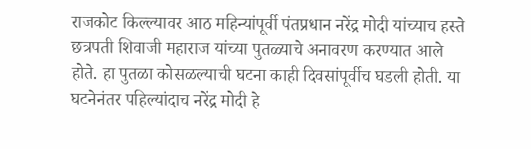राजकोट किल्ल्यावर आठ महिन्यांपूर्वी पंतप्रधान नरेंद्र मोदी यांच्याच हस्ते छत्रपती शिवाजी महाराज यांच्या पुतळ्याचे अनावरण करण्यात आले होते. हा पुतळा कोसळल्याची घटना काही दिवसांपूर्वीच घडली होती. या घटनेनंतर पहिल्यांदाच नरेंद्र मोदी हे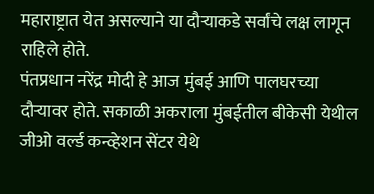महाराष्ट्रात येत असल्याने या दौऱ्याकडे सर्वांचे लक्ष लागून राहिले होते.
पंतप्रधान नरेंद्र मोदी हे आज मुंबई आणि पालघरच्या दौऱ्यावर होते. सकाळी अकराला मुंबईतील बीकेसी येथील जीओ वर्ल्ड कन्व्हेशन सेंटर येथे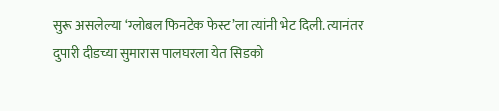सुरू असलेल्या ‘ग्लोबल फिनटेक फेस्ट’ला त्यांनी भेट दिली. त्यानंतर दुपारी दीडच्या सुमारास पालघरला येत सिडको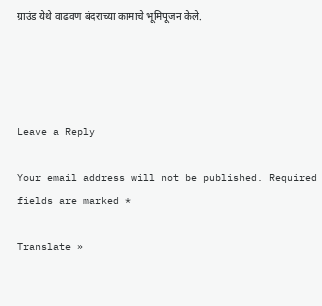ग्राउंड येथे वाढवण बंदराच्या कामाचे भूमिपूजन केले.




Leave a Reply

Your email address will not be published. Required fields are marked *

Translate »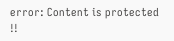error: Content is protected !!